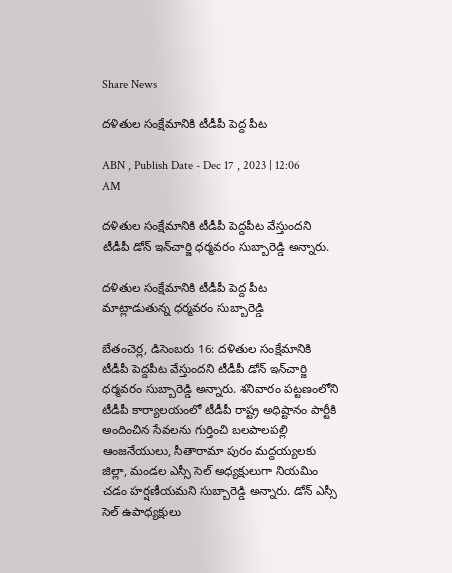Share News

దళితుల సంక్షేమానికి టీడీపీ పెద్ద పీట

ABN , Publish Date - Dec 17 , 2023 | 12:06 AM

దళితుల సంక్షేమానికి టీడీపీ పెద్దపీట వేస్తుందని టీడీపీ డోన్‌ ఇన్‌చార్జి ధర్మవరం సుబ్బారెడ్డి అన్నారు.

దళితుల సంక్షేమానికి టీడీపీ పెద్ద పీట
మాట్లాడుతున్న ధర్మవరం సుబ్బారెడ్డి

బేతంచెర్ల, డిసెంబరు 16: దళితుల సంక్షేమానికి టీడీపీ పెద్దపీట వేస్తుందని టీడీపీ డోన్‌ ఇన్‌చార్జి ధర్మవరం సుబ్బారెడ్డి అన్నారు. శనివారం పట్టణంలోని టీడీపీ కార్యాలయంలో టీడీపీ రాష్ట్ర అధిష్టానం పార్టీకి అందించిన సేవలను గుర్తించి బలపాలపల్లి ఆంజనేయులు, సీతారామా పురం మద్దయ్యలకు జిల్లా, మండల ఎస్సీ సెల్‌ అధ్యక్షులుగా నియమిం చడం హర్షణీయమని సుబ్బారెడ్డి అన్నారు. డోన్‌ ఎస్సీ సెల్‌ ఉపాధ్యక్షులు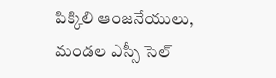పిక్కిలి ఆంజనేయులు, మండల ఎస్సీ సెల్‌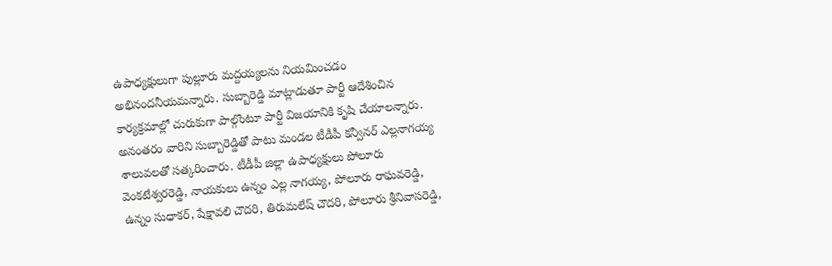ఉపాధ్యక్షులుగా పుల్లూరు మద్దయ్యలను నియమించడం అభినందనీయమన్నారు. సుబ్బారెడ్డి మాట్లాడుతూ పార్టీ ఆదేశించిన కార్యక్రమాల్లో చురుకుగా పాల్గొంటూ పార్టీ విజయానికి కృషి చేయాలన్నారు. అనంతరం వారిని సుబ్బారెడ్డితో పాటు మండల టీడీపీ కన్వీనర్‌ ఎల్లనాగయ్య శాలువలతో సత్కరించారు. టీడీపీ జిల్లా ఉపాధ్యక్షులు పోలూరు వెంకటేశ్వరరెడ్డి, నాయకులు ఉన్నం ఎల్ల నాగయ్య, పోలూరు రాఘవరెడ్డి, ఉన్నం సుధాకర్‌, షేక్షావలి చౌదరి, తిరుమలేష్‌ చౌదరి, పోలూరు శ్రీనివాసరెడ్డి,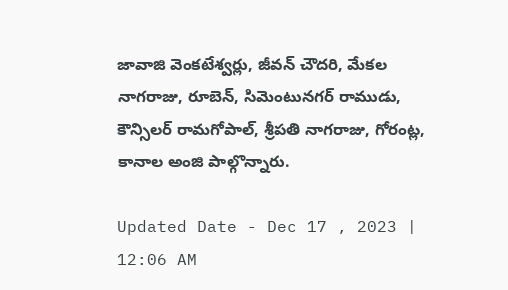జావాజి వెంకటేశ్వర్లు, జీవన్‌ చౌదరి, మేకల నాగరాజు, రూబెన్‌, సిమెంటునగర్‌ రాముడు, కౌన్సిలర్‌ రామగోపాల్‌, శ్రీపతి నాగరాజు, గోరంట్ల, కానాల అంజి పాల్గొన్నారు.

Updated Date - Dec 17 , 2023 | 12:06 AM